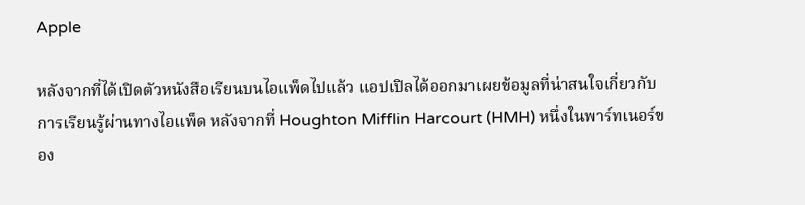Apple

หลังจากที่ได้เปิดตัวหนังสือเรียนบนไอแพ็ดไปแล้ว แอปเปิลได้ออกมาเผยข้อมูลที่น่าสนใจเกี่ยวกับการเรียนรู้ผ่านทางไอแพ็ด หลังจากที่ Houghton Mifflin Harcourt (HMH) หนึ่งในพาร์ทเนอร์ของ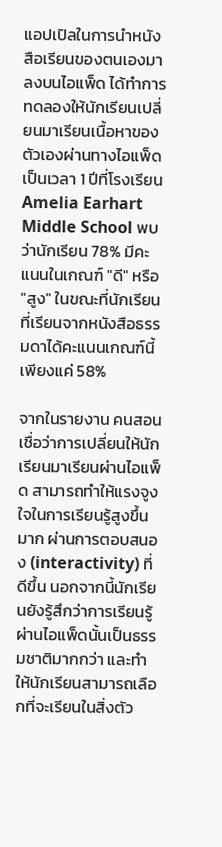แอปเปิลในการนำหนังสือเรียนของตนเองมาลงบนไอแพ็ด ได้ทำการทดลองให้นักเรียนเปลี่ยนมาเรียนเนื้อหาของตัวเองผ่านทางไอแพ็ดเป็นเวลา 1 ปีที่โรงเรียน Amelia Earhart Middle School พบว่านักเรียน 78% มีคะแนนในเกณฑ์ "ดี" หรือ "สูง" ในขณะที่นักเรียนที่เรียนจากหนังสือธรรมดาได้คะแนนเกณฑ์นี้เพียงแค่ 58%

จากในรายงาน คนสอนเชื่อว่าการเปลี่ยนให้นักเรียนมาเรียนผ่านไอแพ็ด สามารถทำให้แรงจูงใจในการเรียนรู้สูงขึ้นมาก ผ่านการตอบสนอง (interactivity) ที่ดีขึ้น นอกจากนี้นักเรียนยังรู้สึกว่าการเรียนรู้ผ่านไอแพ็ดนั้นเป็นธรรมชาติมากกว่า และทำให้นักเรียนสามารถเลือกที่จะเรียนในสิ่งตัว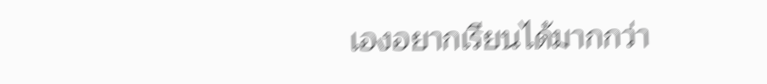เองอยากเรียนได้มากกว่า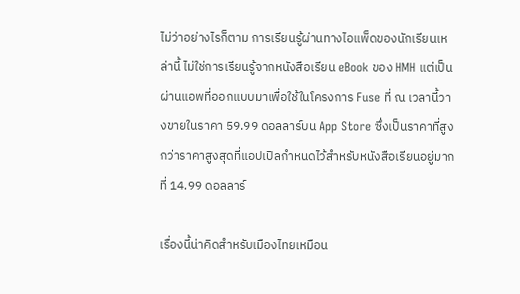ไม่ว่าอย่างไรก็ตาม การเรียนรู้ผ่านทางไอแพ็ดของนักเรียนเหล่านี้ ไม่ใช่การเรียนรู้จากหนังสือเรียน eBook ของ HMH แต่เป็นผ่านแอพที่ออกแบบมาเพื่อใช้ในโครงการ Fuse ที่ ณ เวลานี้วางขายในราคา 59.99 ดอลลาร์บน App Store ซึ่งเป็นราคาที่สูงกว่าราคาสูงสุดที่แอปเปิลกำหนดไว้สำหรับหนังสือเรียนอยู่มากที่ 14.99 ดอลลาร์

เรื่องนี้น่าคิดสำหรับเมืองไทยเหมือน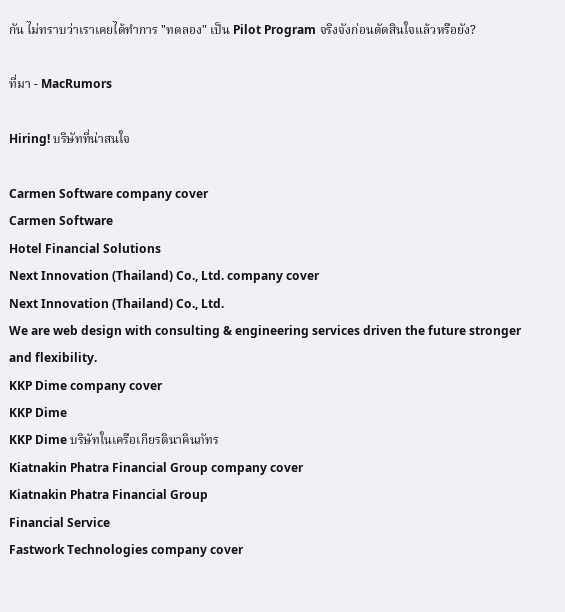กัน ไม่ทราบว่าเราเคยได้ทำการ "ทดลอง" เป็น Pilot Program จริงจังก่อนตัดสินใจแล้วหรือยัง?

ที่มา - MacRumors

Hiring! บริษัทที่น่าสนใจ

Carmen Software company cover
Carmen Software
Hotel Financial Solutions
Next Innovation (Thailand) Co., Ltd. company cover
Next Innovation (Thailand) Co., Ltd.
We are web design with consulting & engineering services driven the future stronger and flexibility.
KKP Dime company cover
KKP Dime
KKP Dime บริษัทในเครือเกียรตินาคินภัทร
Kiatnakin Phatra Financial Group company cover
Kiatnakin Phatra Financial Group
Financial Service
Fastwork Technologies company cover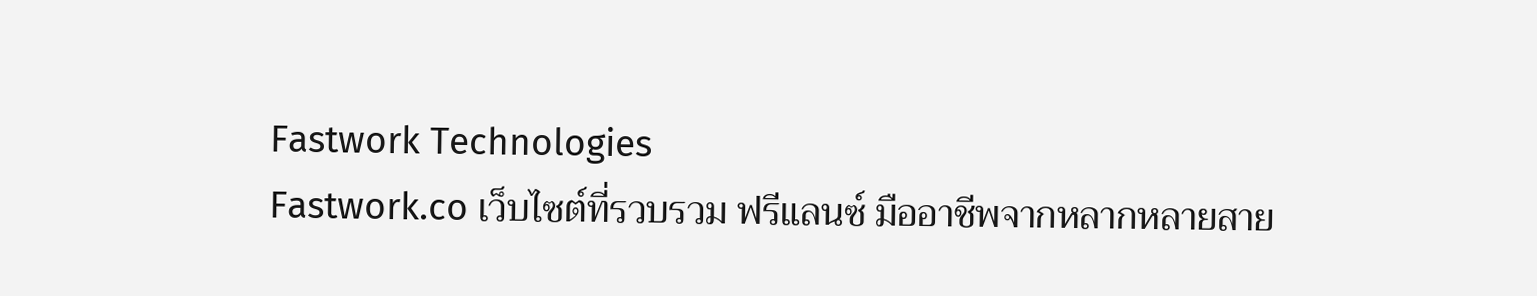Fastwork Technologies
Fastwork.co เว็บไซต์ที่รวบรวม ฟรีแลนซ์ มืออาชีพจากหลากหลายสาย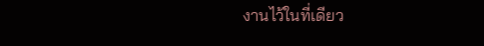งานไว้ในที่เดียว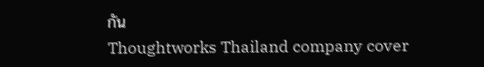กัน
Thoughtworks Thailand company cover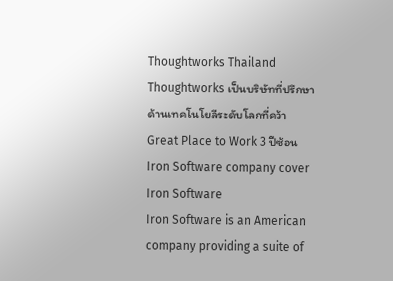Thoughtworks Thailand
Thoughtworks เป็นบริษัทที่ปรึกษาด้านเทคโนโยลีระดับโลกที่คว้า Great Place to Work 3 ปีซ้อน
Iron Software company cover
Iron Software
Iron Software is an American company providing a suite of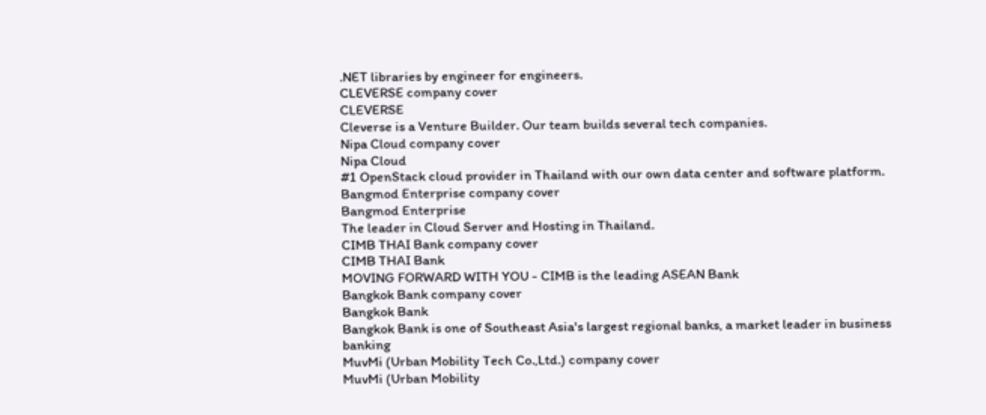.NET libraries by engineer for engineers.
CLEVERSE company cover
CLEVERSE
Cleverse is a Venture Builder. Our team builds several tech companies.
Nipa Cloud company cover
Nipa Cloud
#1 OpenStack cloud provider in Thailand with our own data center and software platform.
Bangmod Enterprise company cover
Bangmod Enterprise
The leader in Cloud Server and Hosting in Thailand.
CIMB THAI Bank company cover
CIMB THAI Bank
MOVING FORWARD WITH YOU - CIMB is the leading ASEAN Bank
Bangkok Bank company cover
Bangkok Bank
Bangkok Bank is one of Southeast Asia's largest regional banks, a market leader in business banking
MuvMi (Urban Mobility Tech Co.,Ltd.) company cover
MuvMi (Urban Mobility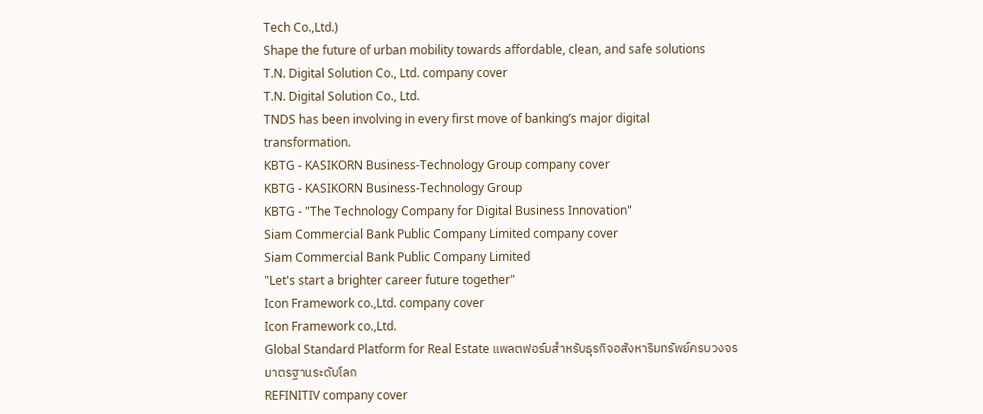Tech Co.,Ltd.)
Shape the future of urban mobility towards affordable, clean, and safe solutions
T.N. Digital Solution Co., Ltd. company cover
T.N. Digital Solution Co., Ltd.
TNDS has been involving in every first move of banking’s major digital transformation.
KBTG - KASIKORN Business-Technology Group company cover
KBTG - KASIKORN Business-Technology Group
KBTG - "The Technology Company for Digital Business Innovation"
Siam Commercial Bank Public Company Limited company cover
Siam Commercial Bank Public Company Limited
"Let's start a brighter career future together"
Icon Framework co.,Ltd. company cover
Icon Framework co.,Ltd.
Global Standard Platform for Real Estate แพลตฟอร์มสำหรับธุรกิจอสังหาริมทรัพย์ครบวงจร มาตรฐานระดับโลก
REFINITIV company cover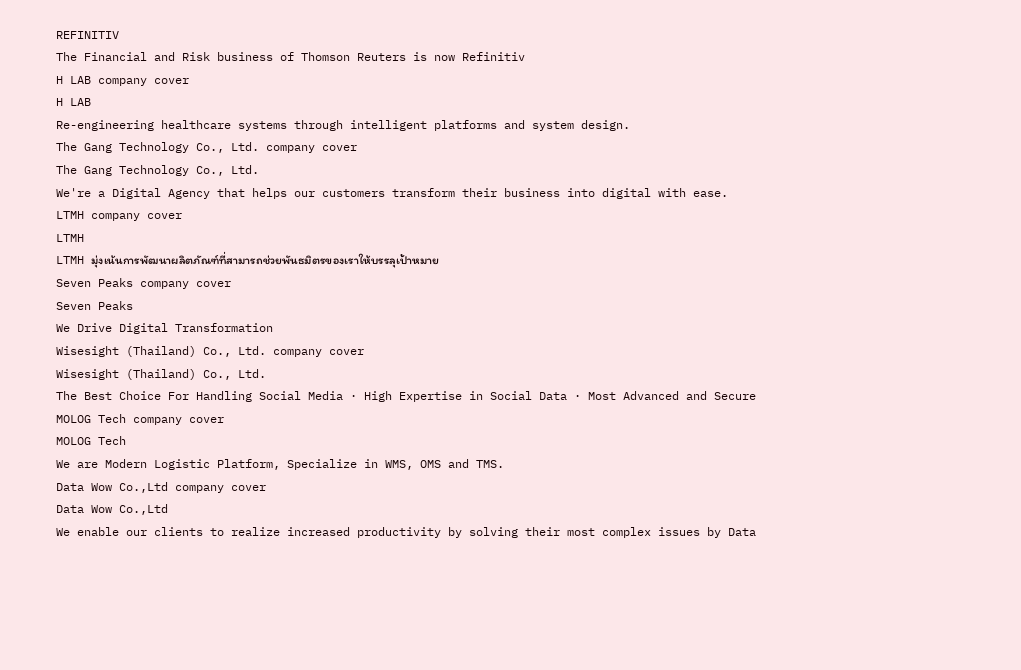REFINITIV
The Financial and Risk business of Thomson Reuters is now Refinitiv
H LAB company cover
H LAB
Re-engineering healthcare systems through intelligent platforms and system design.
The Gang Technology Co., Ltd. company cover
The Gang Technology Co., Ltd.
We're a Digital Agency that helps our customers transform their business into digital with ease.
LTMH company cover
LTMH
LTMH มุ่งเน้นการพัฒนาผลิตภัณฑ์ที่สามารถช่วยพันธมิตรของเราให้บรรลุเป้าหมาย
Seven Peaks company cover
Seven Peaks
We Drive Digital Transformation
Wisesight (Thailand) Co., Ltd. company cover
Wisesight (Thailand) Co., Ltd.
The Best Choice For Handling Social Media · High Expertise in Social Data · Most Advanced and Secure
MOLOG Tech company cover
MOLOG Tech
We are Modern Logistic Platform, Specialize in WMS, OMS and TMS.
Data Wow Co.,Ltd company cover
Data Wow Co.,Ltd
We enable our clients to realize increased productivity by solving their most complex issues by Data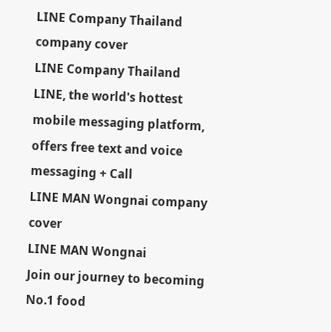LINE Company Thailand company cover
LINE Company Thailand
LINE, the world's hottest mobile messaging platform, offers free text and voice messaging + Call
LINE MAN Wongnai company cover
LINE MAN Wongnai
Join our journey to becoming No.1 food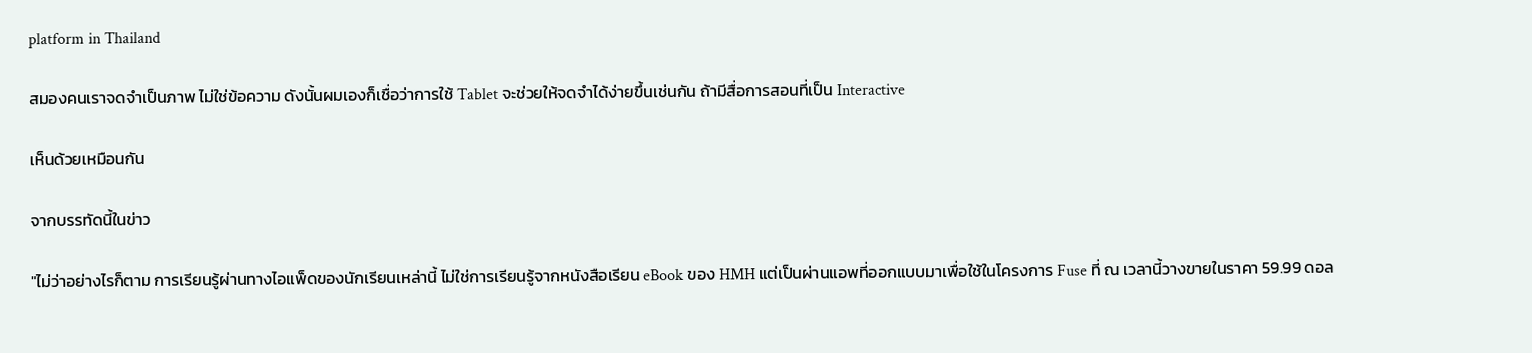platform in Thailand

สมองคนเราจดจำเป็นภาพ ไม่ใช่ข้อความ ดังนั้นผมเองก็เชื่อว่าการใช้ Tablet จะช่วยให้จดจำได้ง่ายขึ้นเช่นกัน ถ้ามีสื่อการสอนที่เป็น Interactive

เห็นด้วยเหมือนกัน

จากบรรทัดนี้ในข่าว

"ไม่ว่าอย่างไรก็ตาม การเรียนรู้ผ่านทางไอแพ็ดของนักเรียนเหล่านี้ ไม่ใช่การเรียนรู้จากหนังสือเรียน eBook ของ HMH แต่เป็นผ่านแอพที่ออกแบบมาเพื่อใช้ในโครงการ Fuse ที่ ณ เวลานี้วางขายในราคา 59.99 ดอล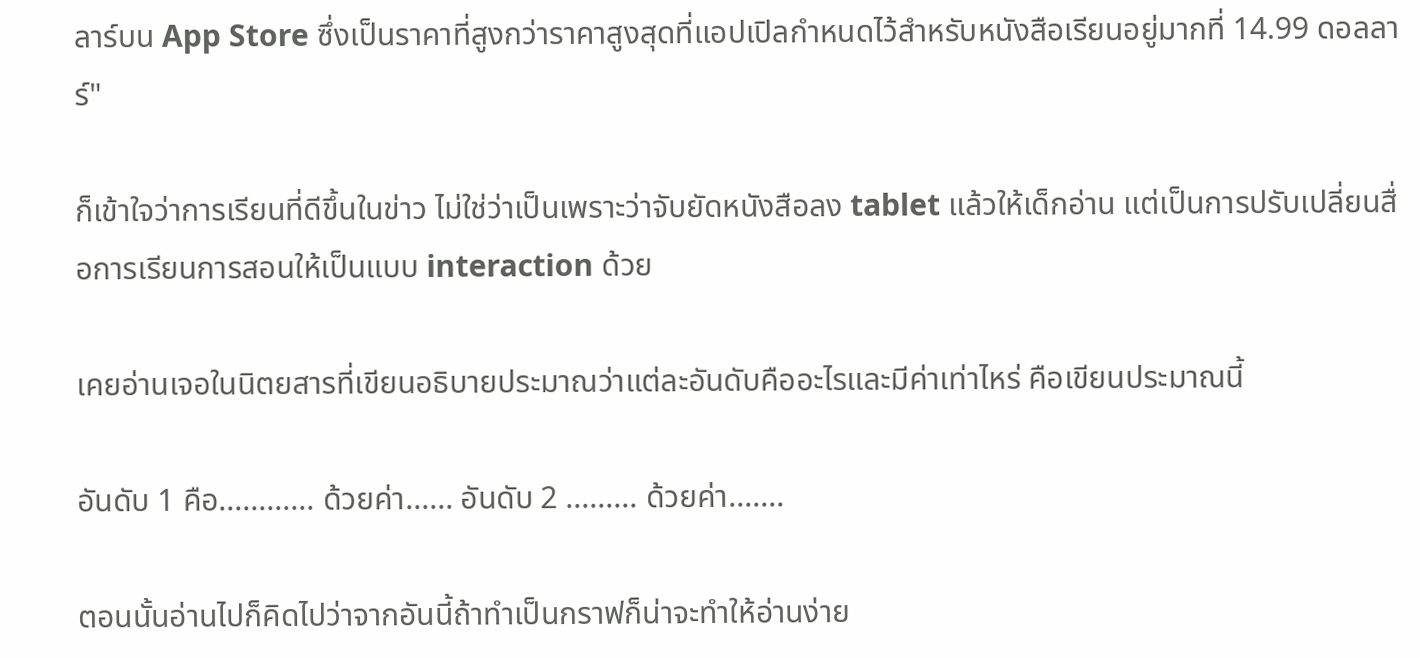ลาร์บน App Store ซึ่งเป็นราคาที่สูงกว่าราคาสูงสุดที่แอปเปิลกำหนดไว้สำหรับหนังสือเรียนอยู่มากที่ 14.99 ดอลลาร์"

ก็เข้าใจว่าการเรียนที่ดีขึ้นในข่าว ไม่ใช่ว่าเป็นเพราะว่าจับยัดหนังสือลง tablet แล้วให้เด็กอ่าน แต่เป็นการปรับเปลี่ยนสื่อการเรียนการสอนให้เป็นแบบ interaction ด้วย

เคยอ่านเจอในนิตยสารที่เขียนอธิบายประมาณว่าแต่ละอันดับคืออะไรและมีค่าเท่าไหร่ คือเขียนประมาณนี้

อันดับ 1 คือ............ ด้วยค่า...... อันดับ 2 ......... ด้วยค่า.......

ตอนนั้นอ่านไปก็คิดไปว่าจากอันนี้ถ้าทำเป็นกราฟก็น่าจะทำให้อ่านง่าย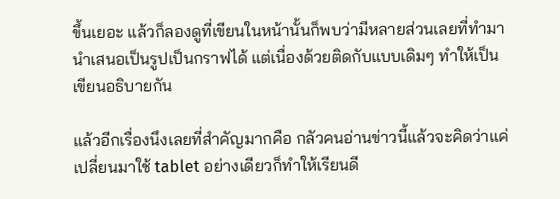ขึ้นเยอะ แล้วก็ลองดูที่เขียนในหน้านั้นก็พบว่ามีหลายส่วนเลยที่ทำมานำเสนอเป็นรูปเป็นกราฟได้ แต่เนื่องด้วยติดกับแบบเดิมๆ ทำให้เป็นเขียนอธิบายกัน

แล้วอีกเรื่องนึงเลยที่สำคัญมากคือ กลัวคนอ่านข่าวนี้แล้วจะคิดว่าแค่เปลี่ยนมาใช้ tablet อย่างเดียวก็ทำให้เรียนดี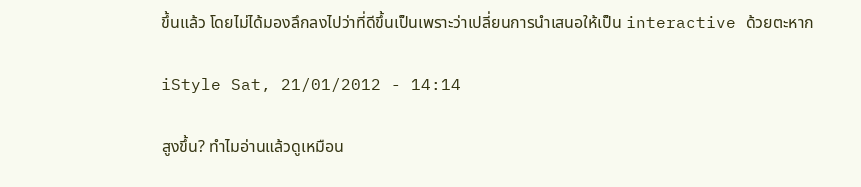ขึ้นแล้ว โดยไม่ได้มองลึกลงไปว่าที่ดีขึ้นเป็นเพราะว่าเปลี่ยนการนำเสนอให้เป็น interactive ด้วยตะหาก

iStyle Sat, 21/01/2012 - 14:14

สูงขึ้น? ทำไมอ่านแล้วดูเหมือน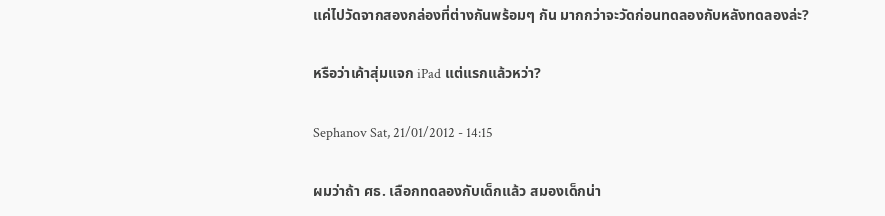แค่ไปวัดจากสองกล่องที่ต่างกันพร้อมๆ กัน มากกว่าจะวัดก่อนทดลองกับหลังทดลองล่ะ?

หรือว่าเค้าสุ่มแจก iPad แต่แรกแล้วหว่า?

Sephanov Sat, 21/01/2012 - 14:15

ผมว่าถ้า ศธ. เลือกทดลองกับเด็กแล้ว สมองเด็กน่า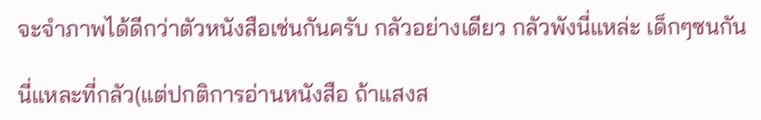จะจำภาพได้ดีกว่าตัวหนังสือเช่นกันครับ กลัวอย่างเดียว กลัวพังนี่แหล่ะ เด็กๆซนกัน

นี่แหละที่กลัว(แต่ปกติการอ่านหนังสือ ถ้าแสงส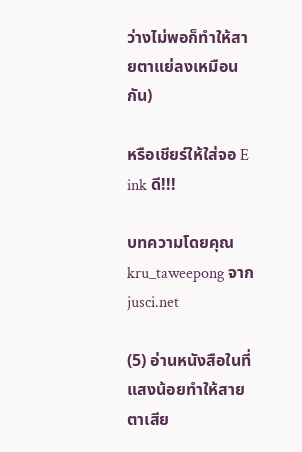ว่างไม่พอก็ทำให้สายตาแย่ลงเหมือนกัน)

หรือเชียร์ให้ใส่จอ E ink ดี!!!

บทความโดยคุณ kru_taweepong จาก jusci.net

(5) อ่านหนังสือในที่แสงน้อยทำให้สายตาเสีย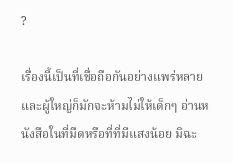?

เรื่องนี้เป็นที่เชื่อถือกันอย่างแพร่หลาย และผู้ใหญ่ก็มักจะห้ามไม่ให้เด็กๆ อ่านหนังสือในที่มืดหรือที่ที่มีแสงน้อย มิฉะ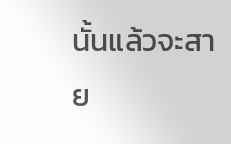นั้นแล้วจะสาย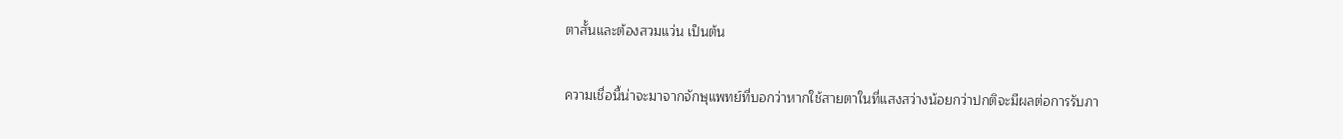ตาสั้นและต้องสวมแว่น เป็นต้น

ความเชื่อนี้น่าจะมาจากจักษุแพทย์ที่บอกว่าหากใช้สายตาในที่แสงสว่างน้อยกว่าปกติจะมีผลต่อการรับภา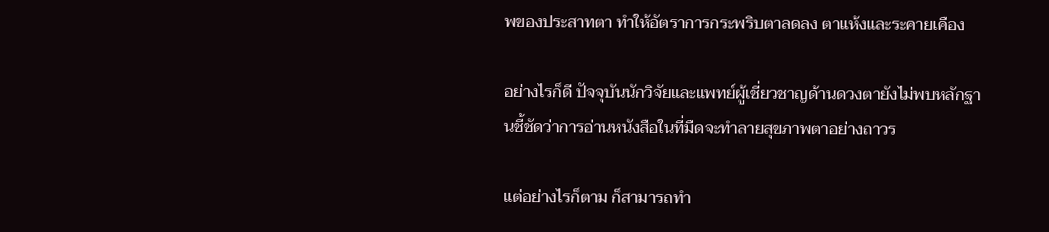พของประสาทตา ทำให้อัตราการกระพริบตาลดลง ตาแห้งและระคายเคือง

อย่างไรก็ดี ปัจจุบันนักวิจัยและแพทย์ผู้เชี่ยวชาญด้านดวงตายังไม่พบหลักฐานชี้ชัดว่าการอ่านหนังสือในที่มืดจะทำลายสุขภาพตาอย่างถาวร

แต่อย่างไรก็ตาม ก็สามารถทำ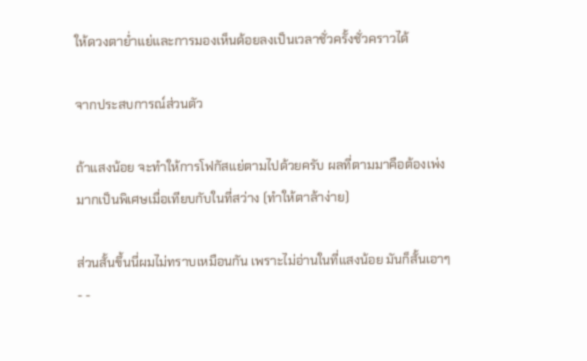ให้ดวงตาย่ำแย่และการมองเห็นด้อยลงเป็นเวลาชั่วครั้งชั่วคราวได้

จากประสบการณ์ส่วนตัว

ถ้าแสงน้อย จะทำให้การโฟกัสแย่ตามไปด้วยครับ ผลที่ตามมาคือต้องเพ่งมากเป็นพิเศษเมื่อเทียบกับในที่สว่าง (ทำให้ตาล้าง่าย)

ส่วนสั้นขึ้นนี่ผมไม่ทราบเหมือนกัน เพราะไม่อ่านในที่แสงน้อย มันก็สั้นเอาๆ - -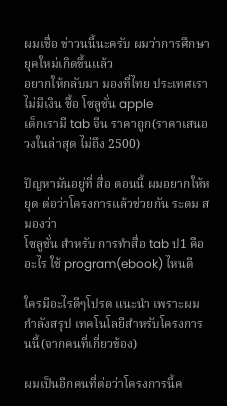ผมเชื่อ ข่าวนนี้นะครับ ผมว่าการศึกษายุคใหม่เกิดขึ้นแล้ว
อยากให้กลับมา มองที่ไทย ประเทศเราไม่มีเงิน ซื้อ โซลูชั่น apple
เด็กเรามี tab จีน ราคาถูก(ราคาเสนอ วงในล่าสุด ไม่ถึง 2500)

ปัญหามันอยู่ที่ สื่อ ตอนนี้ ผมอยากให้หยุด ต่อว่าโครงการแล้วช่วยกัน ระดม สมองว่า
โซลูชั่น สำหรับ การทำสื่อ tab ป1 คืออะไร ใช้ program(ebook) ไหนดี

ใครมีอะไรดีๆโปรด แนะนำ เพราะผมกำลังสรุป เทคโนโลยีสำหรับโครงการนนี้(จากคนที่เกี่ยวข้อง)

ผมเป็นอีกคนที่ต่อว่าโครงการนี้ค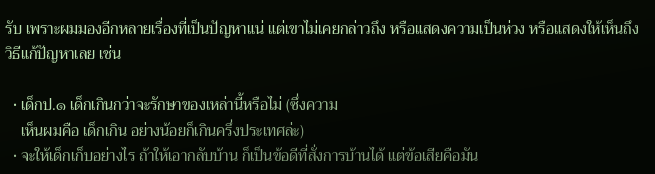รับ เพราะผมมองอีกหลายเรื่องที่เป็นปัญหาแน่ แต่เขาไม่เคยกล่าวถึง หรือแสดงความเป็นห่วง หรือแสดงให้เห็นถึงวิธีแก้ปัญหาเลย เช่น

  • เด็กป.๑ เด็กเกินกว่าจะรักษาของเหล่านี้หรือไม่ (ซึ่งความ
    เห็นผมคือ เด็กเกิน อย่างน้อยก็เกินครึ่งประเทศล่ะ)
  • จะให้เด็กเก็บอย่างไร ถ้าให้เอากลับบ้าน ก็เป็นข้อดีที่สั่งการบ้านได้ แต่ข้อเสียคือมัน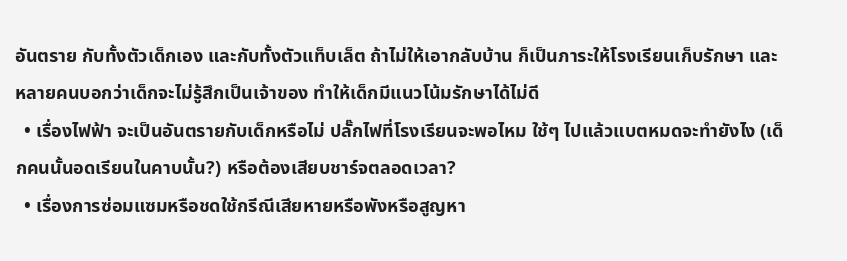อันตราย กับทั้งตัวเด็กเอง และกับทั้งตัวแท็บเล็ต ถ้าไม่ให้เอากลับบ้าน ก็เป็นภาระให้โรงเรียนเก็บรักษา และหลายคนบอกว่าเด็กจะไม่รู้สึกเป็นเจ้าของ ทำให้เด็กมีแนวโน้มรักษาได้ไม่ดี
  • เรื่องไฟฟ้า จะเป็นอันตรายกับเด็กหรือไม่ ปลั๊กไฟที่โรงเรียนจะพอไหม ใช้ๆ ไปแล้วแบตหมดจะทำยังไง (เด็กคนนั้นอดเรียนในคาบนั้น?) หรือต้องเสียบชาร์จตลอดเวลา?
  • เรื่องการซ่อมแซมหรือชดใช้กรีณีเสียหายหรือพังหรือสูญหา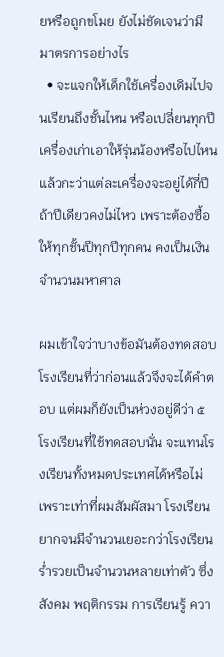ยหรือถูกขโมย ยังไม่ชัดเจนว่ามีมาตรการอย่างไร
  • จะแจกให้เด็กใช้เครื่องเดิมไปจนเรียนถึงชั้นไหน หรือเปลี่ยนทุกปี เครื่องเก่าเอาให้รุ่นน้องหรือไปไหน แล้วกะว่าแต่ละเครื่องจะอยู่ได้กี่ปี ถ้าปีเดียวคงไม่ไหว เพราะต้องซื้อให้ทุกชั้นปีทุกปีทุกคน คงเป็นเงินจำนวนมหาศาล

ผมเข้าใจว่าบางข้อมันต้องทดสอบ โรงเรียนที่ว่าก่อนแล้วจึงจะได้คำตอบ แต่ผมก็ยังเป็นห่วงอยู่ดีว่า ๕ โรงเรียนที่ใช้ทดสอบนั่น จะแทนโรงเรียนทั้งหมดประเทศได้หรือไม่ เพราะเท่าที่ผมสัมผัสมา โรงเรียนยากจนมีจำนวนเยอะกว่าโรงเรียนร่ำรวยเป็นจำนวนหลายเท่าตัว ซึ่งสังคม พฤติกรรม การเรียนรู้ ควา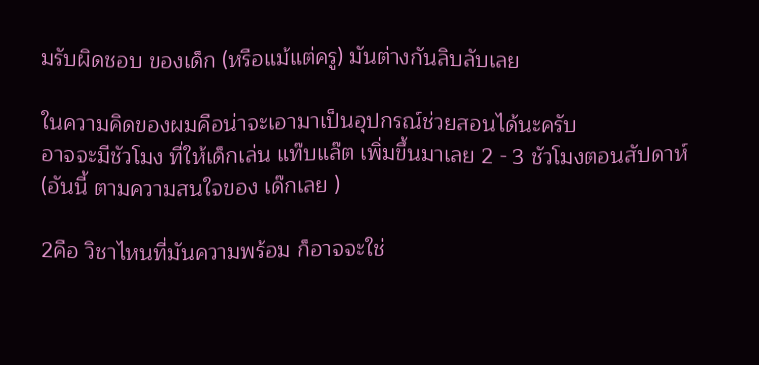มรับผิดชอบ ของเด็ก (หรือแม้แต่ครู) มันต่างกันลิบลับเลย

ในความคิดของผมคือน่าจะเอามาเป็นอุปกรณ์ช่วยสอนได้นะครับ
อาจจะมีชัวโมง ที่ให้เด็กเล่น แท๊บแล๊ต เพิ่มขึ้นมาเลย 2 - 3 ชัวโมงตอนสัปดาห์
(อันนี้ ตามความสนใจของ เด๊กเลย )

2คือ วิชาไหนที่มันความพร้อม ก็อาจจะใช่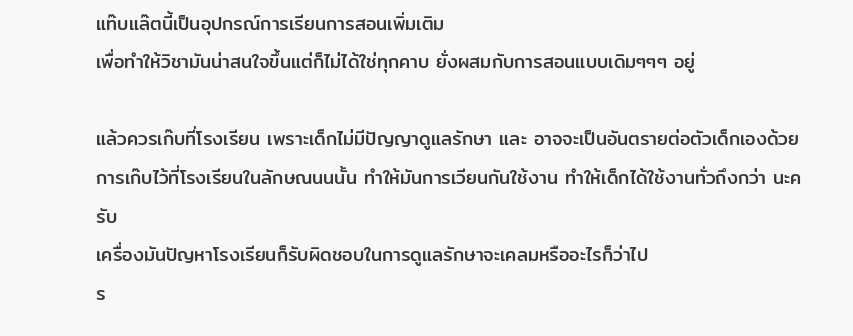แท๊บแล๊ตนี้เป็นอุปกรณ์การเรียนการสอนเพิ่มเติม
เพื่อทำให้วิชามันน่าสนใจขึ้นแต่ก็ไม่ได้ใช่ทุกคาบ ยั่งผสมกับการสอนแบบเดิมๆๆๆ อยู่

แล้วควรเก๊บที่โรงเรียน เพราะเด็กไม่มีปัญญาดูแลรักษา และ อาจจะเป็นอันตรายต่อตัวเด็กเองด้วย
การเก๊บไว้ที่โรงเรียนในลักษณนนนั้น ทำให้มันการเวียนกันใช้งาน ทำให้เด็กได้ใช้งานทั่วถึงกว่า นะครับ
เครื่องมันปัญหาโรงเรียนก็รับผิดชอบในการดูแลรักษาจะเคลมหรืออะไรก็ว่าไป
ร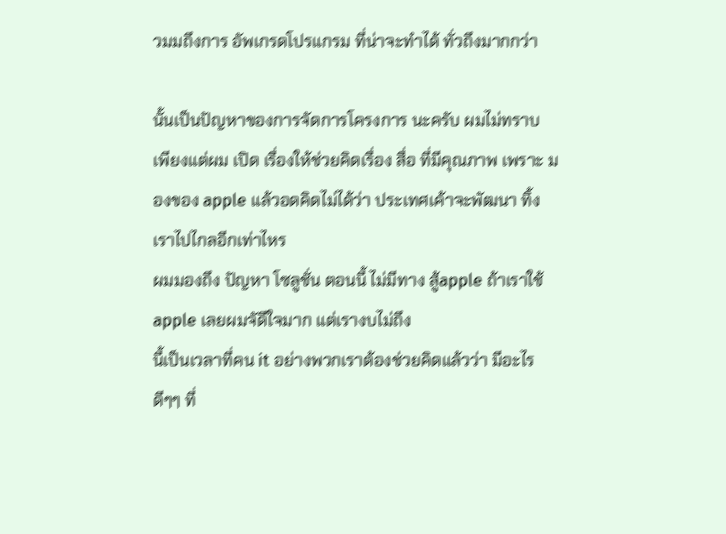วมมถึงการ อัพเกรดโปรแกรม ที่น่าจะทำได้ ทั่วถึงมากกว่า

นั้นเป็นปัญหาของการจัดการโครงการ นะครับ ผมไม่ทราบ
เพียงแต่ผม เปิด เรื่องให้ช่วยคิดเรื่อง สื่อ ที่มีคุณภาพ เพราะ มองของ apple แล้วอดคิดไม่ได้ว่า ประเทศเค้าจะพัฒนา ทิ้งเราไปไกลอีกเท่าไหร
ผมมองถึง ปัญหา โซลูชั่น ตอนนี้ ไม่มีทาง สู้apple ถ้าเราใช้ apple เลยผมจัดีใจมาก แต่เรางบไม่ถึง
นี้เป็นเวลาที่คน it อย่างพวกเราต้องช่วยคิดแล้วว่า มีอะไร ดีๆๆ ที่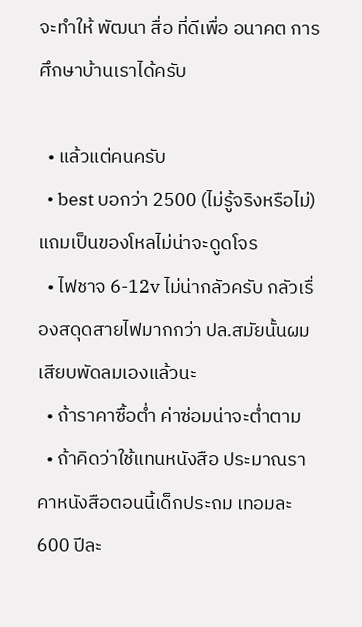จะทำให้ พัฒนา สื่อ ที่ดีเพื่อ อนาคต การศึกษาบ้านเราได้ครับ

  • แล้วแต่คนครับ
  • best บอกว่า 2500 (ไม่รู้จริงหรือไม่) แถมเป็นของโหลไม่น่าจะดูดโจร
  • ไฟชาจ 6-12v ไม่น่ากลัวครับ กลัวเรื่องสดุดสายไฟมากกว่า ปล.สมัยนั้นผมเสียบพัดลมเองแล้วนะ
  • ถ้าราคาซื้อต่ำ ค่าซ่อมน่าจะต่ำตาม
  • ถ้าคิดว่าใช้แทนหนังสือ ประมาณราคาหนังสือตอนนี้เด็กประถม เทอมละ 600 ปีละ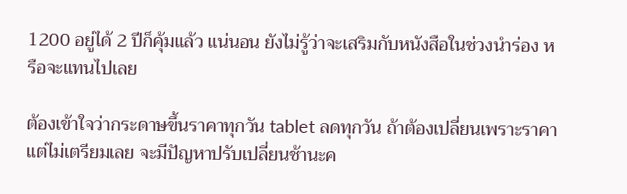1200 อยู่ได้ 2 ปีก็คุ้มแล้ว แน่นอน ยังไม่รู้ว่าจะเสริมกับหนังสือในช่วงนำร่อง หรือจะแทนไปเลย

ต้องเข้าใจว่ากระดาษขึ้นราคาทุกวัน tablet ลดทุกวัน ถ้าต้องเปลี่ยนเพราะราคา แต่ไม่เตรียมเลย จะมีปัญหาปรับเปลี่ยนช้านะค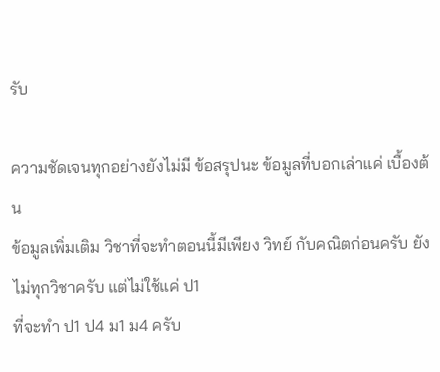รับ

ความชัดเจนทุกอย่างยังไม่มี ข้อสรุปนะ ข้อมูลที่บอกเล่าแค่ เบื้องต้น
ข้อมูลเพิ่มเติม วิชาที่จะทำตอนนี้มีเพียง วิทย์ กับคณิตก่อนครับ ยังไม่ทุกวิชาครับ แต่ไม่ใช้แค่ ป1
ที่จะทำ ป1 ป4 ม1 ม4 ครับ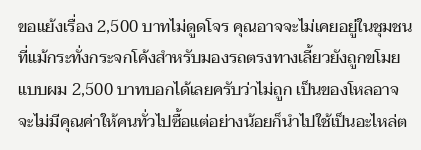ขอแย้งเรื่อง 2,500 บาทไม่ดูดโจร คุณอาจจะไม่เคยอยู่ในชุมชนที่แม้กระทั่งกระจกโค้งสำหรับมองรถตรงทางเลี้ยวยังถูกขโมยแบบผม 2,500 บาทบอกได้เลยครับว่าไม่ถูก เป็นของโหลอาจจะไม่มีคุณค่าให้คนทั่วไปซื้อแต่อย่างน้อยก็นำไปใช้เป็นอะไหล่ต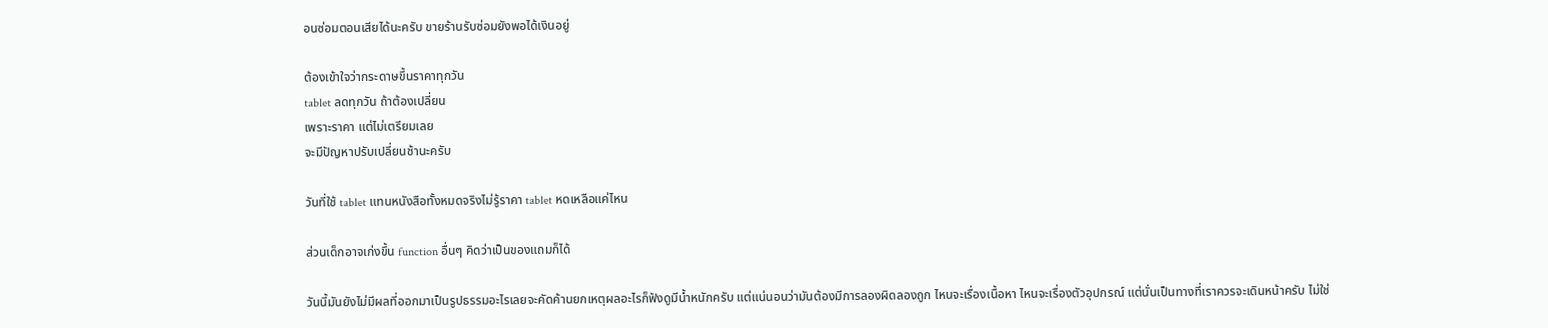อนซ่อมตอนเสียได้นะครับ ขายร้านรับซ่อมยังพอได้เงินอยู่

ต้องเข้าใจว่ากระดาษขึ้นราคาทุกวัน
tablet ลดทุกวัน ถ้าต้องเปลี่ยน
เพราะราคา แต่ไม่เตรียมเลย
จะมีปัญหาปรับเปลี่ยนช้านะครับ

วันที่ใช้ tablet แทนหนังสือทั้งหมดจริงไม่รู้ราคา tablet หดเหลือแค่ไหน

ส่วนเด็กอาจเก่งขึ้น function อื่นๆ คิดว่าเป็นของแถมก็ได้

วันนี้มันยังไม่มีผลที่ออกมาเป็นรูปธรรมอะไรเลยจะคัดค้านยกเหตุผลอะไรก็ฟังดูมีน้ำหนักครับ แต่แน่นอนว่ามันต้องมีการลองผิดลองถูก ไหนจะเรื่องเนื้อหา ไหนจะเรื่องตัวอุปกรณ์ แต่นั่นเป็นทางที่เราควรจะเดินหน้าครับ ไม่ใช่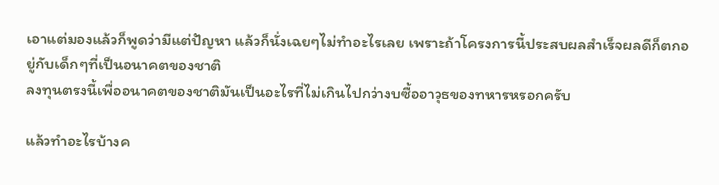เอาแต่มองแล้วก็พูดว่ามีแต่ปัญหา แล้วก็นั่งเฉยๆไม่ทำอะไรเลย เพราะถ้าโครงการนี้ประสบผลสำเร็จผลดีก็ตกอยู่กับเด็กๆที่เป็นอนาคตของชาติ
ลงทุนตรงนี้เพื่ออนาคตของชาติมันเป็นอะไรที่ไม่เกินไปกว่างบซื้ออาวุธของทหารหรอกครับ

แล้วทำอะไรบ้างค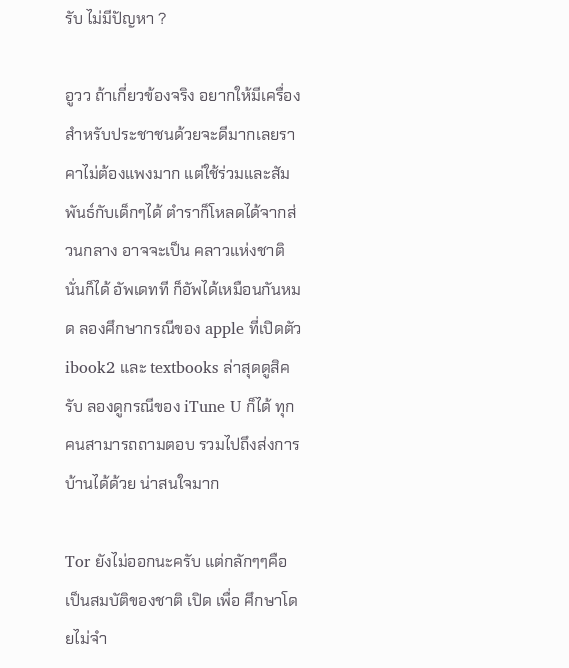รับ ไม่มีปัญหา ?

อูวว ถ้าเกี่ยวข้องจริง อยากให้มีเครื่องสำหรับประชาชนด้วยจะดีมากเลยราคาไม่ต้องแพงมาก แต่ใช้ร่วมและสัมพันธ์กับเด็กๆได้ ตำราก็โหลดได้จากส่วนกลาง อาจจะเป็น คลาวแห่งชาตินั่นก็ได้ อัพเดทที ก็อัพได้เหมือนกันหมด ลองศึกษากรณีของ apple ที่เปิดตัว ibook2 และ textbooks ล่าสุดดูสิครับ ลองดูกรณีของ iTune U ก็ได้ ทุกคนสามารถถามตอบ รวมไปถึงส่งการบ้านได้ด้วย น่าสนใจมาก

Tor ยังไม่ออกนะครับ แต่กลักๆๆคือ เป็นสมบัติของชาติ เปิด เพื่อ ศึกษาโดยไม่จำ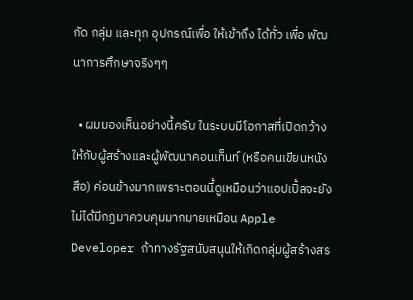กัด กลุ่ม และทุก อุปกรณ์เพื่อ ให้เข้าถึง ได้ทั่ว เพื่อ พัฒนาการศึกษาจริงๆๆ

  • ผมมองเห็นอย่างนี้ครับ ในระบบมีโอกาสที่เปิดกว้างให้กับผู้สร้างและผู้พัฒนาคอนเท็นท์ (หรือคนเขียนหนังสือ) ค่อนข้างมากเพราะตอนนี้ดูเหมือนว่าแอปเปิ้ลจะยังไม่ได้มีกฏมาควบคุมมากมายเหมือน Apple Developer ถ้าทางรัฐสนับสนุนให้เกิดกลุ่มผู้สร้างสร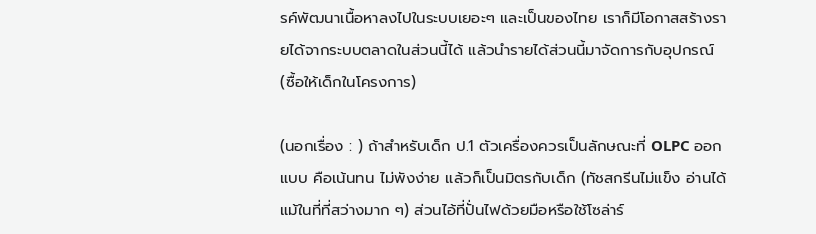รค์พัฒนาเนื้อหาลงไปในระบบเยอะๆ และเป็นของไทย เราก็มีโอกาสสร้างรายได้จากระบบตลาดในส่วนนี้ได้ แล้วนำรายได้ส่วนนี้มาจัดการกับอุปกรณ์ (ซื้อให้เด็กในโครงการ)

(นอกเรื่อง : ) ถ้าสำหรับเด็ก ป.1 ตัวเครื่องควรเป็นลักษณะที่ OLPC ออกแบบ คือเน้นทน ไม่พังง่าย แล้วก็เป็นมิตรกับเด็ก (ทัชสกรีนไม่แข็ง อ่านได้แม้ในที่ที่สว่างมาก ๆ) ส่วนไอ้ที่ปั่นไฟด้วยมือหรือใช้โซล่าร์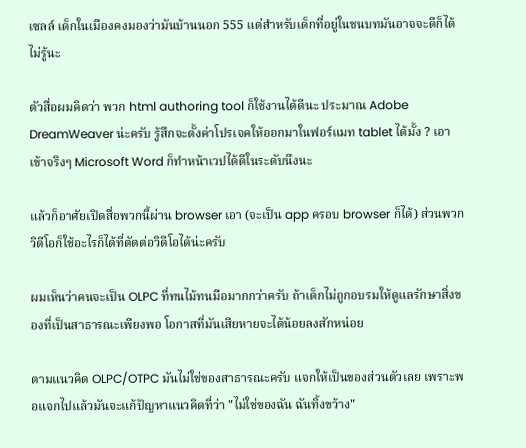เซลล์ เด็กในเมืองคงมองว่ามันบ้านนอก 555 แต่สำหรับเด็กที่อยู่ในชนบทมันอาจจะดีก็ได้ ไม่รู้นะ

ตัวสื่อผมคิดว่า พวก html authoring tool ก็ใช้งานได้ดีนะ ประมาณ Adobe DreamWeaver น่ะครับ รู้สึกจะตั้งค่าโปรเจคให้ออกมาในฟอร์แมท tablet ได้มั้ง ? เอาเข้าจริงๆ Microsoft Word ก็ทำหน้าเวปได้ดีในระดับนึงนะ

แล้วก็อาศัยเปิดสื่อพวกนี้ผ่าน browser เอา (จะเป็น app ครอบ browser ก็ได้) ส่วนพวกวิดีโอก็ใช้อะไรก็ได้ที่ตัดต่อวิดีโอได้น่ะครับ

ผมเห็นว่าคนจะเป็น OLPC ที่ทนไม้ทนมือมากกว่าครับ ถ้าเด็กไม่ถูกอบรมให้ดูแลรักษาสิ่งของที่เป็นสาธารณะเพียงพอ โอกาสที่มันเสียหายจะได้น้อยลงสักหน่อย

ตามแนวคิด OLPC/OTPC มันไม่ใช่ของสาธารณะครับ แจกให้เป็นของส่วนตัวเลย เพราะพอแจกไปแล้วมันจะแก้ปัญหาแนวคิดที่ว่า "ไม่ใช่ของฉัน ฉันทิ้งขว้าง"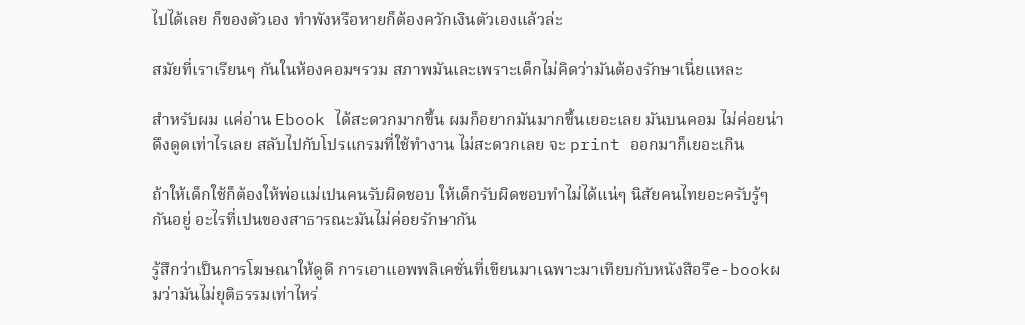ไปได้เลย ก็ของตัวเอง ทำพังหรือหายก็ต้องควักเงินตัวเองแล้วล่ะ

สมัยที่เราเรียนๆ กันในห้องคอมฯรวม สภาพมันเละเพราะเด็กไม่คิดว่ามันต้องรักษาเนี่ยแหละ

สำหรับผม แค่อ่าน Ebook ได้สะดวกมากขึ้น ผมก็อยากมันมากขึ้นเยอะเลย มันบนคอม ไม่ค่อยน่าดึงดูดเท่าไรเลย สลับไปกับโปรแกรมที่ใช้ทำงาน ไม่สะดวกเลย จะ print ออกมาก็เยอะเกิน

ถ้าให้เด็กใช้ก็ต้องให้พ่อแม่เปนคนรับผิดชอบ ให้เด็กรับผิดชอบทำไม่ได้แน่ๆ นิสัยคนไทยอะครับรู้ๆกันอยู่ อะไรที่เปนของสาธารณะมันไม่ค่อยรักษากัน

รู้สึกว่าเป็นการโฆษณาให้ดูดี การเอาแอพพลิเคชั่นที่เขียนมาเฉพาะมาเทียบกับหนังสือรึe-bookผมว่ามันไม่ยุติธรรมเท่าไหร่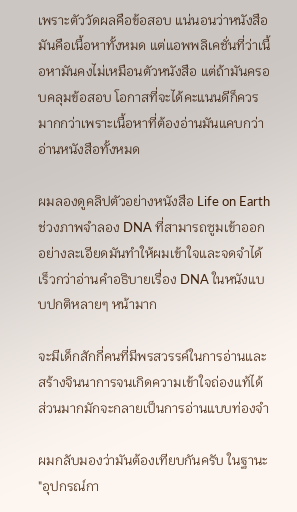เพราะตัววัดผลคือข้อสอบ แน่นอนว่าหนังสือมันคือเนื้อหาทั้งหมด แต่แอพพลิเคชั่นที่ว่าเนื้อหามันคงไม่เหมือนตัวหนังสือ แต่ถ้ามันครอบคลุมข้อสอบ โอกาสที่จะได้คะแนนดีก็ควรมากกว่าเพราะเนื้อหาที่ต้องอ่านมันแคบกว่าอ่านหนังสือทั้งหมด

ผมลองดูคลิปตัวอย่างหนังสือ Life on Earth ช่วงภาพจำลอง DNA ที่สามารถซูมเข้าออกอย่างละเอียดมันทำให้ผมเข้าใจและจดจำได้เร็วกว่าอ่านคำอธิบายเรื่อง DNA ในหนังแบบปกติหลายๆ หน้ามาก

จะมีเด็กสักกี่คนที่มีพรสวรรค์ในการอ่านและสร้างจินนาการจนเกิดความเข้าใจถ่องแท้ได้ ส่วนมากมักจะกลายเป็นการอ่านแบบท่องจำ

ผมกลับมองว่ามันต้องเทียบกันครับ ในฐานะ "อุปกรณ์กา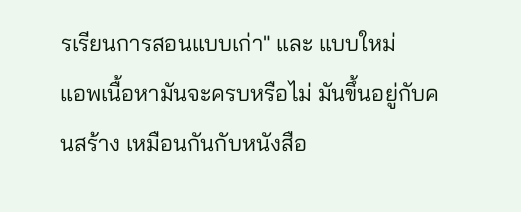รเรียนการสอนแบบเก่า" และ แบบใหม่
แอพเนื้อหามันจะครบหรือไม่ มันขึ้นอยู่กับคนสร้าง เหมือนกันกับหนังสือ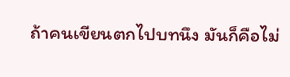ถ้าคนเขียนตกไปบทนึง มันก็คือไม่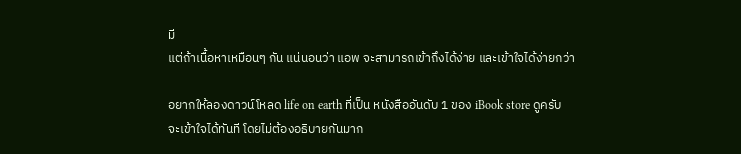มี
แต่ถ้าเนื้อหาเหมือนๆ กัน แน่นอนว่า แอพ จะสามารถเข้าถึงได้ง่าย และเข้าใจได้ง่ายกว่า

อยากให้ลองดาวน์โหลด life on earth ที่เป็น หนังสืออันดับ 1 ของ iBook store ดูครับ
จะเข้าใจได้ทันที โดยไม่ต้องอธิบายกันมาก